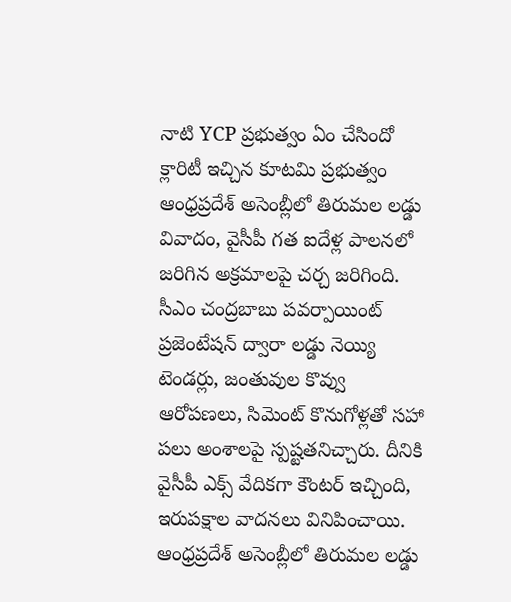నాటి YCP ప్రభుత్వం ఏం చేసిందో క్లారిటీ ఇచ్చిన కూటమి ప్రభుత్వం
ఆంధ్రప్రదేశ్ అసెంబ్లీలో తిరుమల లడ్డు వివాదం, వైసీపీ గత ఐదేళ్ల పాలనలో జరిగిన అక్రమాలపై చర్చ జరిగింది. సీఎం చంద్రబాబు పవర్పాయింట్ ప్రజెంటేషన్ ద్వారా లడ్డు నెయ్యి టెండర్లు, జంతువుల కొవ్వు ఆరోపణలు, సిమెంట్ కొనుగోళ్లతో సహా పలు అంశాలపై స్పష్టతనిచ్చారు. దీనికి వైసీపీ ఎక్స్ వేదికగా కౌంటర్ ఇచ్చింది, ఇరుపక్షాల వాదనలు వినిపించాయి.
ఆంధ్రప్రదేశ్ అసెంబ్లీలో తిరుమల లడ్డు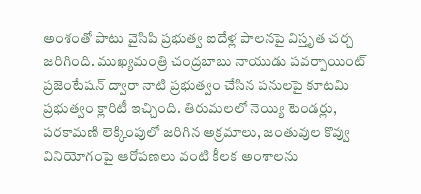అంశంతో పాటు వైసిపి ప్రభుత్వ ఐదేళ్ల పాలనపై విస్తృత చర్చ జరిగింది. ముఖ్యమంత్రి చంద్రబాబు నాయుడు పవర్పాయింట్ ప్రజెంటేషన్ ద్వారా నాటి ప్రభుత్వం చేసిన పనులపై కూటమి ప్రభుత్వం క్లారిటీ ఇచ్చింది. తిరుమలలో నెయ్యి టెండర్లు, పరకామణి లెక్కింపులో జరిగిన అక్రమాలు, జంతువుల కొవ్వు వినియోగంపై ఆరోపణలు వంటి కీలక అంశాలను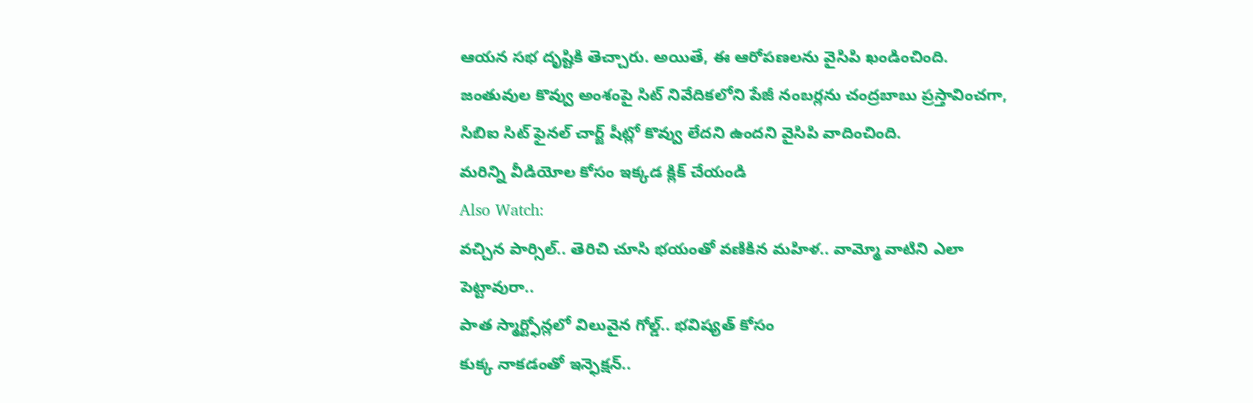ఆయన సభ దృష్టికి తెచ్చారు. అయితే, ఈ ఆరోపణలను వైసిపి ఖండించింది. జంతువుల కొవ్వు అంశంపై సిట్ నివేదికలోని పేజీ నంబర్లను చంద్రబాబు ప్రస్తావించగా, సిబిఐ సిట్ ఫైనల్ చార్జ్ షీట్లో కొవ్వు లేదని ఉందని వైసిపి వాదించింది.
మరిన్ని వీడియోల కోసం ఇక్కడ క్లిక్ చేయండి
Also Watch:
వచ్చిన పార్సిల్.. తెరిచి చూసి భయంతో వణికిన మహిళ.. వామ్మో వాటిని ఎలా పెట్టావురా..
పాత స్మార్ట్ఫోన్లలో విలువైన గోల్డ్.. భవిష్యత్ కోసం
కుక్క నాకడంతో ఇన్ఫెక్షన్..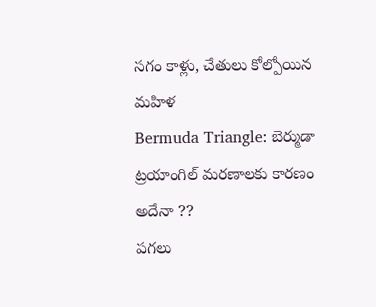సగం కాళ్లు, చేతులు కోల్పోయిన మహిళ
Bermuda Triangle: బెర్ముడా ట్రయాంగిల్ మరణాలకు కారణం అదేనా ??
పగలు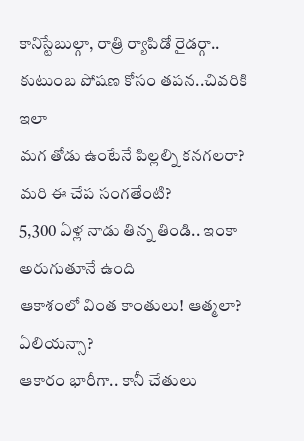కానిస్టేబుల్గా, రాత్రి ర్యాపిడో రైడర్గా.. కుటుంబ పోషణ కోసం తపన..చివరికి ఇలా
మగ తోడు ఉంటేనే పిల్లల్ని కనగలరా? మరి ఈ చేప సంగతేంటి?
5,300 ఏళ్ల నాడు తిన్న తిండి.. ఇంకా అరుగుతూనే ఉంది
ఆకాశంలో వింత కాంతులు! ఆత్మలా? ఏలియన్సా?
ఆకారం భారీగా.. కానీ చేతులు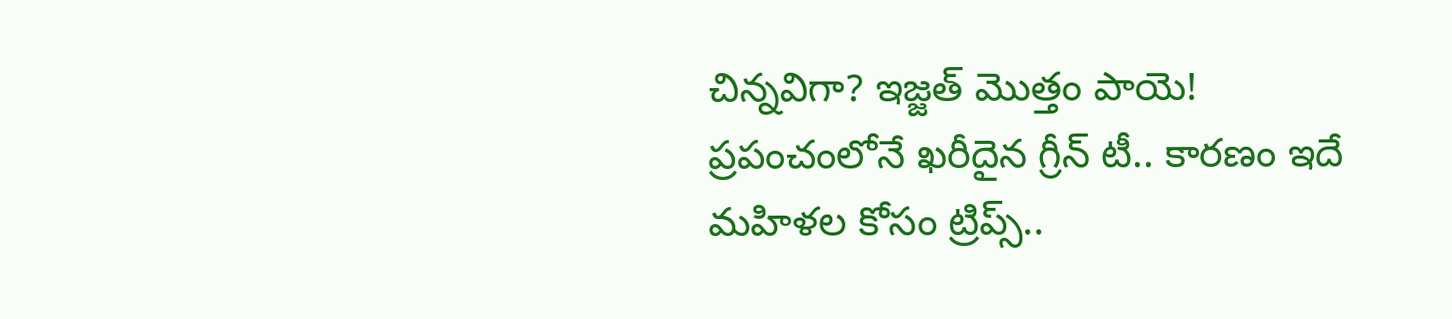చిన్నవిగా? ఇజ్జత్ మొత్తం పాయె!
ప్రపంచంలోనే ఖరీదైన గ్రీన్ టీ.. కారణం ఇదే
మహిళల కోసం ట్రిప్స్..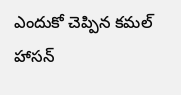ఎందుకో చెప్పిన కమల్ హాసన్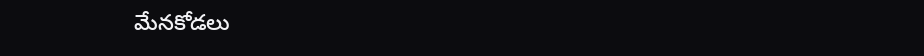మేనకోడలు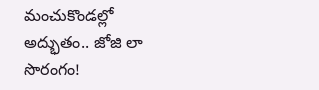మంచుకొండల్లో అద్భుతం.. జోజి లా సొరంగం!